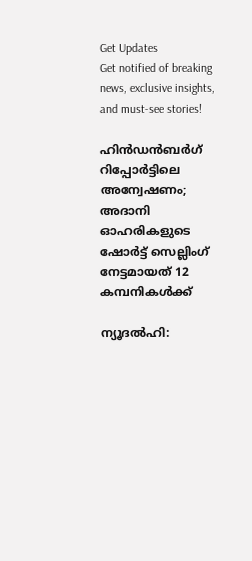Get Updates
Get notified of breaking news, exclusive insights, and must-see stories!

ഹിന്‍ഡന്‍ബര്‍ഗ് റിപ്പോര്‍ട്ടിലെ അന്വേഷണം; അദാനി ഓഹരികളുടെ ഷോര്‍ട്ട് സെല്ലിംഗ് നേട്ടമായത് 12 കമ്പനികള്‍ക്ക്

ന്യൂദല്‍ഹി: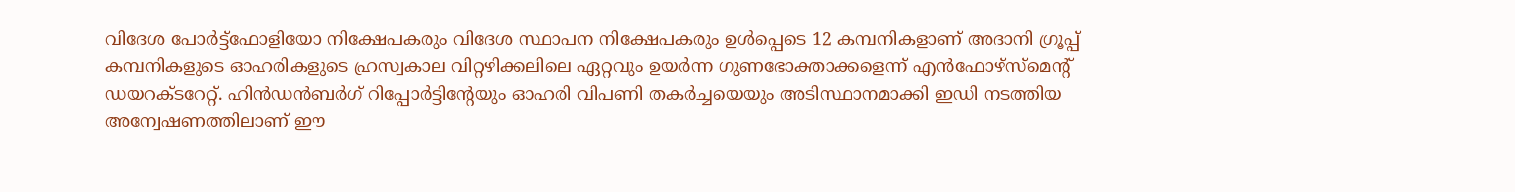വിദേശ പോര്‍ട്ട്ഫോളിയോ നിക്ഷേപകരും വിദേശ സ്ഥാപന നിക്ഷേപകരും ഉള്‍പ്പെടെ 12 കമ്പനികളാണ് അദാനി ഗ്രൂപ്പ് കമ്പനികളുടെ ഓഹരികളുടെ ഹ്രസ്വകാല വിറ്റഴിക്കലിലെ ഏറ്റവും ഉയര്‍ന്ന ഗുണഭോക്താക്കളെന്ന് എന്‍ഫോഴ്സ്മെന്റ് ഡയറക്ടറേറ്റ്. ഹിന്‍ഡന്‍ബര്‍ഗ് റിപ്പോര്‍ട്ടിന്റേയും ഓഹരി വിപണി തകര്‍ച്ചയെയും അടിസ്ഥാനമാക്കി ഇഡി നടത്തിയ അന്വേഷണത്തിലാണ് ഈ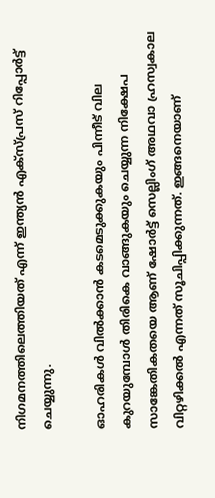നിഗമനത്തിലെത്തിയത് എന്ന് ഇന്ത്യന്‍ എക്സ്പ്രസ് റിപ്പോര്‍ട്ട് ചെയ്യുന്നു.

ഓഹരികള്‍ വില്‍ക്കാന്‍ കടമെടുക്കുകയും പിന്നീട് വില കുറയുമ്പോള്‍ തിരികെ വാങ്ങുകയും ചെയ്യുന്ന നിക്ഷേപ സാങ്കേതികതയെ ആണ് ഷോര്‍ട്ട് സെല്ലിംഗ് അഥവാ ഹ്രസ്വകാല വിറ്റഴിക്കല്‍ എന്നത് സൂചിപ്പിക്കുന്നത്. ഇങ്ങനെയാണ്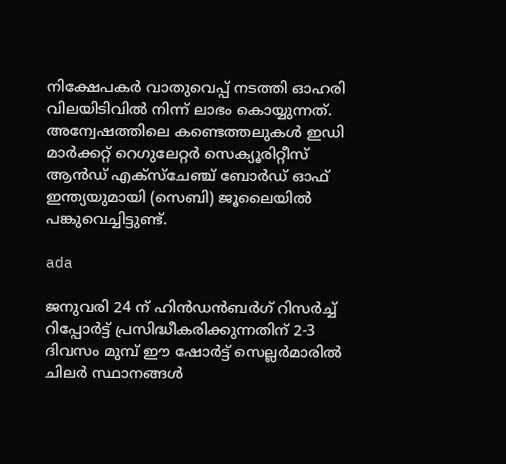നിക്ഷേപകര്‍ വാതുവെപ്പ് നടത്തി ഓഹരി വിലയിടിവില്‍ നിന്ന് ലാഭം കൊയ്യുന്നത്. അന്വേഷത്തിലെ കണ്ടെത്തലുകള്‍ ഇഡി മാര്‍ക്കറ്റ് റെഗുലേറ്റര്‍ സെക്യൂരിറ്റീസ് ആന്‍ഡ് എക്സ്ചേഞ്ച് ബോര്‍ഡ് ഓഫ് ഇന്ത്യയുമായി (സെബി) ജൂലൈയില്‍ പങ്കുവെച്ചിട്ടുണ്ട്.

ada

ജനുവരി 24 ന് ഹിന്‍ഡന്‍ബര്‍ഗ് റിസര്‍ച്ച് റിപ്പോര്‍ട്ട് പ്രസിദ്ധീകരിക്കുന്നതിന് 2-3 ദിവസം മുമ്പ് ഈ ഷോര്‍ട്ട് സെല്ലര്‍മാരില്‍ ചിലര്‍ സ്ഥാനങ്ങള്‍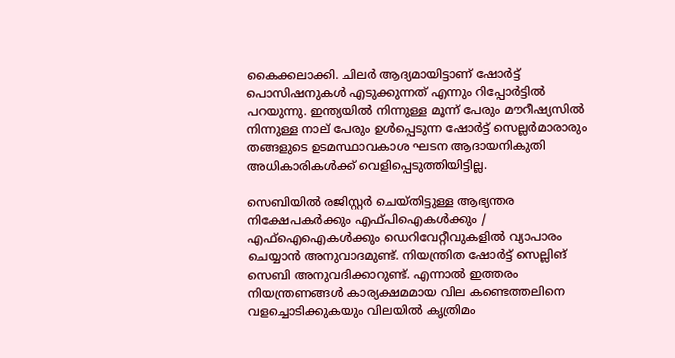കൈക്കലാക്കി. ചിലര്‍ ആദ്യമായിട്ടാണ് ഷോര്‍ട്ട് പൊസിഷനുകള്‍ എടുക്കുന്നത് എന്നും റിപ്പോര്‍ട്ടില്‍ പറയുന്നു. ഇന്ത്യയില്‍ നിന്നുള്ള മൂന്ന് പേരും മൗറീഷ്യസില്‍ നിന്നുള്ള നാല് പേരും ഉള്‍പ്പെടുന്ന ഷോര്‍ട്ട് സെല്ലര്‍മാരാരും തങ്ങളുടെ ഉടമസ്ഥാവകാശ ഘടന ആദായനികുതി അധികാരികള്‍ക്ക് വെളിപ്പെടുത്തിയിട്ടില്ല.

സെബിയില്‍ രജിസ്റ്റര്‍ ചെയ്തിട്ടുള്ള ആഭ്യന്തര നിക്ഷേപകര്‍ക്കും എഫ്പിഐകള്‍ക്കും / എഫ്ഐഐകള്‍ക്കും ഡെറിവേറ്റീവുകളില്‍ വ്യാപാരം ചെയ്യാന്‍ അനുവാദമുണ്ട്. നിയന്ത്രിത ഷോര്‍ട്ട് സെല്ലിങ് സെബി അനുവദിക്കാറുണ്ട്. എന്നാല്‍ ഇത്തരം നിയന്ത്രണങ്ങള്‍ കാര്യക്ഷമമായ വില കണ്ടെത്തലിനെ വളച്ചൊടിക്കുകയും വിലയില്‍ കൃത്രിമം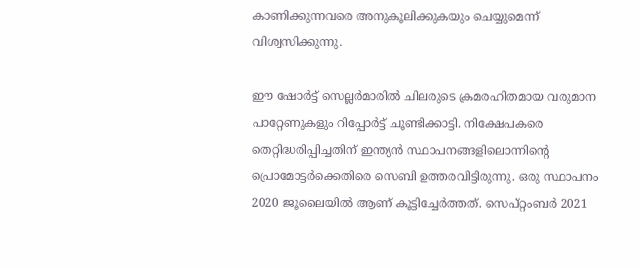കാണിക്കുന്നവരെ അനുകൂലിക്കുകയും ചെയ്യുമെന്ന് വിശ്വസിക്കുന്നു.

ഈ ഷോര്‍ട്ട് സെല്ലര്‍മാരില്‍ ചിലരുടെ ക്രമരഹിതമായ വരുമാന പാറ്റേണുകളും റിപ്പോര്‍ട്ട് ചൂണ്ടിക്കാട്ടി. നിക്ഷേപകരെ തെറ്റിദ്ധരിപ്പിച്ചതിന് ഇന്ത്യന്‍ സ്ഥാപനങ്ങളിലൊന്നിന്റെ പ്രൊമോട്ടര്‍ക്കെതിരെ സെബി ഉത്തരവിട്ടിരുന്നു. ഒരു സ്ഥാപനം 2020 ജൂലൈയില്‍ ആണ് കൂട്ടിച്ചേര്‍ത്തത്. സെപ്റ്റംബര്‍ 2021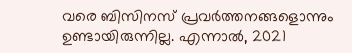വരെ ബിസിനസ് പ്രവര്‍ത്തനങ്ങളൊന്നും ഉണ്ടായിരുന്നില്ല. എന്നാല്‍, 2021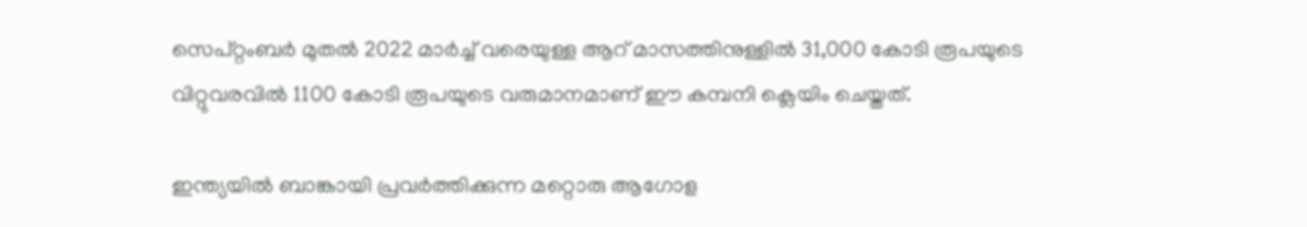സെപ്റ്റംബര്‍ മുതല്‍ 2022 മാര്‍ച്ച് വരെയുള്ള ആറ് മാസത്തിനുള്ളില്‍ 31,000 കോടി രൂപയുടെ വിറ്റുവരവില്‍ 1100 കോടി രൂപയുടെ വരുമാനമാണ് ഈ കമ്പനി ക്ലെയിം ചെയ്തത്.

ഇന്ത്യയില്‍ ബാങ്കായി പ്രവര്‍ത്തിക്കുന്ന മറ്റൊരു ആഗോള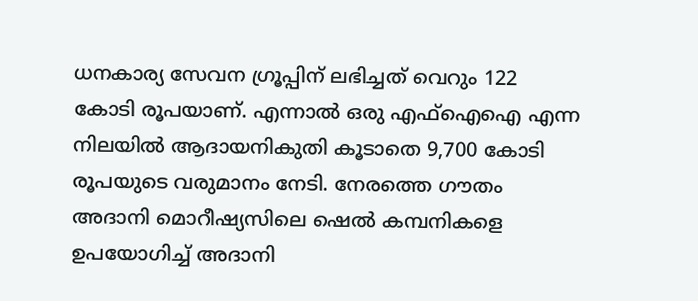ധനകാര്യ സേവന ഗ്രൂപ്പിന് ലഭിച്ചത് വെറും 122 കോടി രൂപയാണ്. എന്നാല്‍ ഒരു എഫ്ഐഐ എന്ന നിലയില്‍ ആദായനികുതി കൂടാതെ 9,700 കോടി രൂപയുടെ വരുമാനം നേടി. നേരത്തെ ഗൗതം അദാനി മൊറീഷ്യസിലെ ഷെല്‍ കമ്പനികളെ ഉപയോഗിച്ച് അദാനി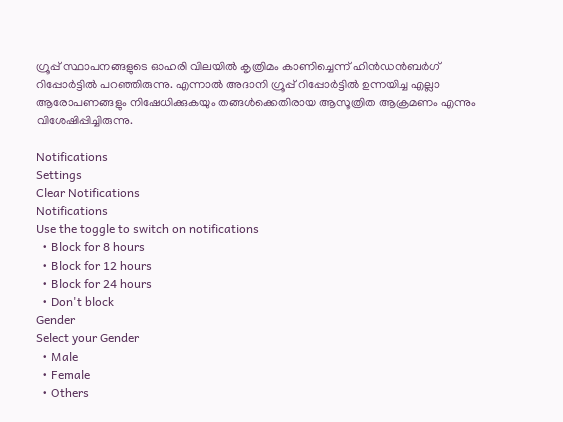ഗ്രൂപ്പ് സ്ഥാപനങ്ങളുടെ ഓഹരി വിലയില്‍ കൃത്രിമം കാണിച്ചെന്ന് ഹിന്‍ഡന്‍ബര്‍ഗ് റിപ്പോര്‍ട്ടില്‍ പറഞ്ഞിരുന്നു. എന്നാല്‍ അദാനി ഗ്രൂപ്പ് റിപ്പോര്‍ട്ടില്‍ ഉന്നയിച്ച എല്ലാ ആരോപണങ്ങളും നിഷേധിക്കുകയും തങ്ങള്‍ക്കെതിരായ ആസൂത്രിത ആക്രമണം എന്നും വിശേഷിപ്പിച്ചിരുന്നു.

Notifications
Settings
Clear Notifications
Notifications
Use the toggle to switch on notifications
  • Block for 8 hours
  • Block for 12 hours
  • Block for 24 hours
  • Don't block
Gender
Select your Gender
  • Male
  • Female
  • Others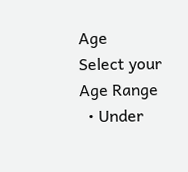Age
Select your Age Range
  • Under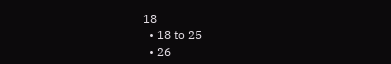18
  • 18 to 25
  • 26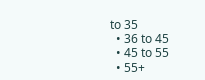to 35
  • 36 to 45
  • 45 to 55
  • 55+